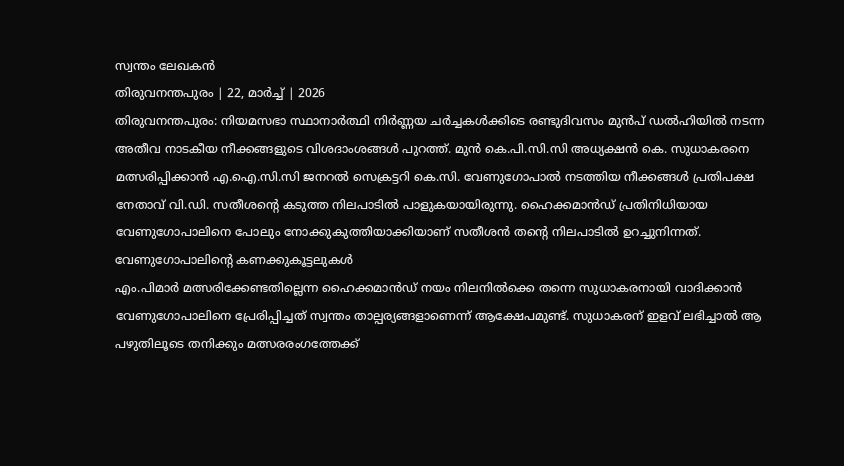സ്വന്തം ലേഖകൻ
തിരുവനന്തപുരം | 22, മാർച്ച് | 2026
തിരുവനന്തപുരം: നിയമസഭാ സ്ഥാനാർത്ഥി നിർണ്ണയ ചർച്ചകൾക്കിടെ രണ്ടുദിവസം മുൻപ് ഡൽഹിയിൽ നടന്ന അതീവ നാടകീയ നീക്കങ്ങളുടെ വിശദാംശങ്ങൾ പുറത്ത്. മുൻ കെ.പി.സി.സി അധ്യക്ഷൻ കെ. സുധാകരനെ മത്സരിപ്പിക്കാൻ എ.ഐ.സി.സി ജനറൽ സെക്രട്ടറി കെ.സി. വേണുഗോപാൽ നടത്തിയ നീക്കങ്ങൾ പ്രതിപക്ഷ നേതാവ് വി.ഡി. സതീശന്റെ കടുത്ത നിലപാടിൽ പാളുകയായിരുന്നു. ഹൈക്കമാൻഡ് പ്രതിനിധിയായ വേണുഗോപാലിനെ പോലും നോക്കുകുത്തിയാക്കിയാണ് സതീശൻ തന്റെ നിലപാടിൽ ഉറച്ചുനിന്നത്.
വേണുഗോപാലിന്റെ കണക്കുകൂട്ടലുകൾ
എം.പിമാർ മത്സരിക്കേണ്ടതില്ലെന്ന ഹൈക്കമാൻഡ് നയം നിലനിൽക്കെ തന്നെ സുധാകരനായി വാദിക്കാൻ വേണുഗോപാലിനെ പ്രേരിപ്പിച്ചത് സ്വന്തം താല്പര്യങ്ങളാണെന്ന് ആക്ഷേപമുണ്ട്. സുധാകരന് ഇളവ് ലഭിച്ചാൽ ആ പഴുതിലൂടെ തനിക്കും മത്സരരംഗത്തേക്ക്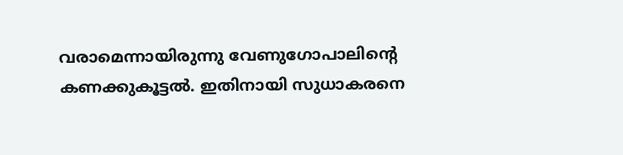വരാമെന്നായിരുന്നു വേണുഗോപാലിന്റെ കണക്കുകൂട്ടൽ. ഇതിനായി സുധാകരനെ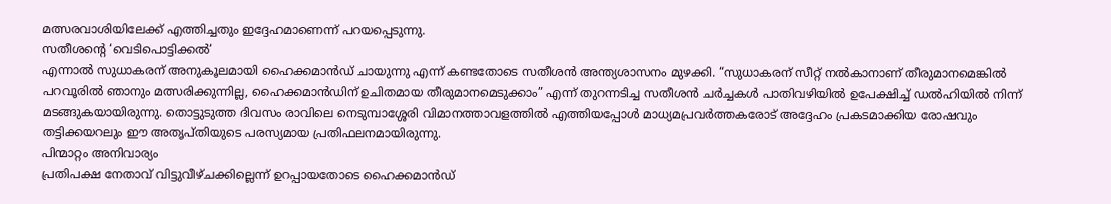മത്സരവാശിയിലേക്ക് എത്തിച്ചതും ഇദ്ദേഹമാണെന്ന് പറയപ്പെടുന്നു.
സതീശന്റെ ‘വെടിപൊട്ടിക്കൽ‘
എന്നാൽ സുധാകരന് അനുകൂലമായി ഹൈക്കമാൻഡ് ചായുന്നു എന്ന് കണ്ടതോടെ സതീശൻ അന്ത്യശാസനം മുഴക്കി. “സുധാകരന് സീറ്റ് നൽകാനാണ് തീരുമാനമെങ്കിൽ പറവൂരിൽ ഞാനും മത്സരിക്കുന്നില്ല, ഹൈക്കമാൻഡിന് ഉചിതമായ തീരുമാനമെടുക്കാം” എന്ന് തുറന്നടിച്ച സതീശൻ ചർച്ചകൾ പാതിവഴിയിൽ ഉപേക്ഷിച്ച് ഡൽഹിയിൽ നിന്ന് മടങ്ങുകയായിരുന്നു. തൊട്ടുടുത്ത ദിവസം രാവിലെ നെടുമ്പാശ്ശേരി വിമാനത്താവളത്തിൽ എത്തിയപ്പോൾ മാധ്യമപ്രവർത്തകരോട് അദ്ദേഹം പ്രകടമാക്കിയ രോഷവും തട്ടിക്കയറലും ഈ അതൃപ്തിയുടെ പരസ്യമായ പ്രതിഫലനമായിരുന്നു.
പിന്മാറ്റം അനിവാര്യം
പ്രതിപക്ഷ നേതാവ് വിട്ടുവീഴ്ചക്കില്ലെന്ന് ഉറപ്പായതോടെ ഹൈക്കമാൻഡ്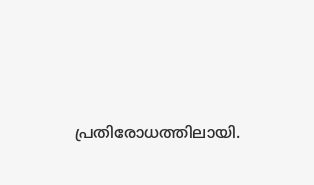പ്രതിരോധത്തിലായി.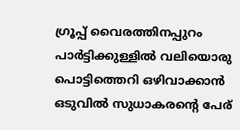ഗ്രൂപ്പ് വൈരത്തിനപ്പുറം പാർട്ടിക്കുള്ളിൽ വലിയൊരു പൊട്ടിത്തെറി ഒഴിവാക്കാൻ ഒടുവിൽ സുധാകരന്റെ പേര്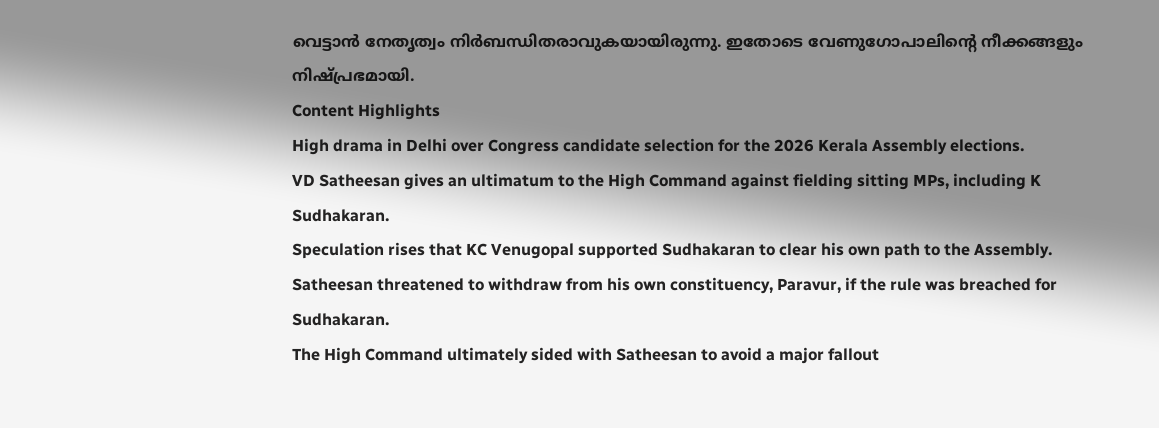വെട്ടാൻ നേതൃത്വം നിർബന്ധിതരാവുകയായിരുന്നു. ഇതോടെ വേണുഗോപാലിന്റെ നീക്കങ്ങളും നിഷ്പ്രഭമായി.
Content Highlights
High drama in Delhi over Congress candidate selection for the 2026 Kerala Assembly elections.
VD Satheesan gives an ultimatum to the High Command against fielding sitting MPs, including K Sudhakaran.
Speculation rises that KC Venugopal supported Sudhakaran to clear his own path to the Assembly.
Satheesan threatened to withdraw from his own constituency, Paravur, if the rule was breached for Sudhakaran.
The High Command ultimately sided with Satheesan to avoid a major fallout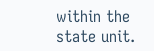within the state unit.